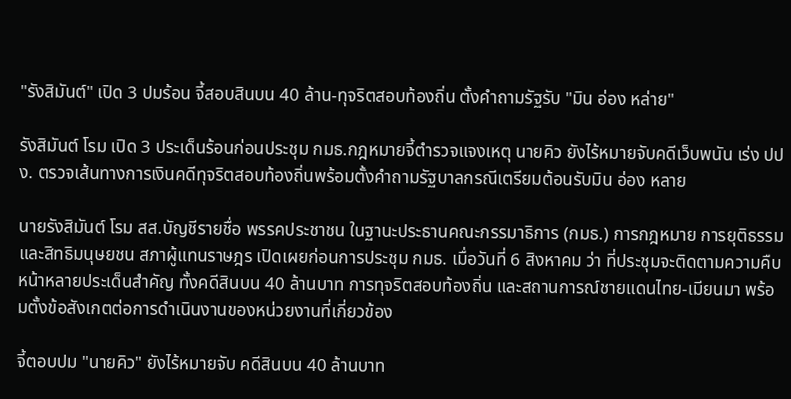"รังสิมันต์" เปิด 3 ปมร้อน จี้สอบสินบน 40 ล้าน-ทุจริตสอบท้องถิ่น ตั้งคำถามรัฐรับ "มิน อ่อง หล่าย"

รังสิมันต์ โรม เปิด 3 ประเด็นร้อนก่อนประชุม กมธ.กฎหมายจี้ตำรวจแจงเหตุ นายคิว ยังไร้หมายจับคดีเว็บพนัน เร่ง ปปง. ตรวจเส้นทางการเงินคดีทุจริตสอบท้องถิ่นพร้อมตั้งคำถามรัฐบาลกรณีเตรียมต้อนรับมิน อ่อง หลาย

นายรังสิมันต์ โรม สส.บัญชีรายชื่อ พรรคประชาชน ในฐานะประธานคณะกรรมาธิการ (กมธ.) การกฎหมาย การยุติธรรมและสิทธิมนุษยชน สภาผู้แทนราษฎร เปิดเผยก่อนการประชุม กมธ. เมื่อวันที่ 6 สิงหาคม ว่า ที่ประชุมจะติดตามความคืบหน้าหลายประเด็นสำคัญ ทั้งคดีสินบน 40 ล้านบาท การทุจริตสอบท้องถิ่น และสถานการณ์ชายแดนไทย-เมียนมา พร้อมตั้งข้อสังเกตต่อการดำเนินงานของหน่วยงานที่เกี่ยวข้อง

จี้ตอบปม "นายคิว" ยังไร้หมายจับ คดีสินบน 40 ล้านบาท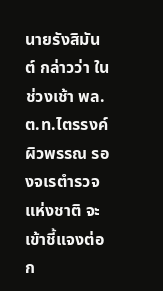นายรังสิมันต์ กล่าวว่า ในช่วงเช้า พล.ต.ท.ไตรรงค์ ผิวพรรณ รองจเรตำรวจแห่งชาติ จะเข้าชี้แจงต่อ ก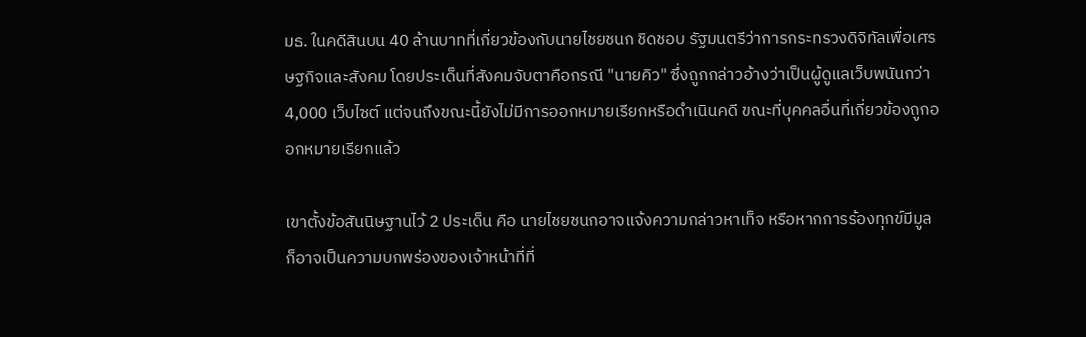มธ. ในคดีสินบน 40 ล้านบาทที่เกี่ยวข้องกับนายไชยชนก ชิดชอบ รัฐมนตรีว่าการกระทรวงดิจิทัลเพื่อเศรษฐกิจและสังคม โดยประเด็นที่สังคมจับตาคือกรณี "นายคิว" ซึ่งถูกกล่าวอ้างว่าเป็นผู้ดูแลเว็บพนันกว่า 4,000 เว็บไซต์ แต่จนถึงขณะนี้ยังไม่มีการออกหมายเรียกหรือดำเนินคดี ขณะที่บุคคลอื่นที่เกี่ยวข้องถูกออกหมายเรียกแล้ว

เขาตั้งข้อสันนิษฐานไว้ 2 ประเด็น คือ นายไชยชนกอาจแจ้งความกล่าวหาเท็จ หรือหากการร้องทุกข์มีมูล ก็อาจเป็นความบกพร่องของเจ้าหน้าที่ที่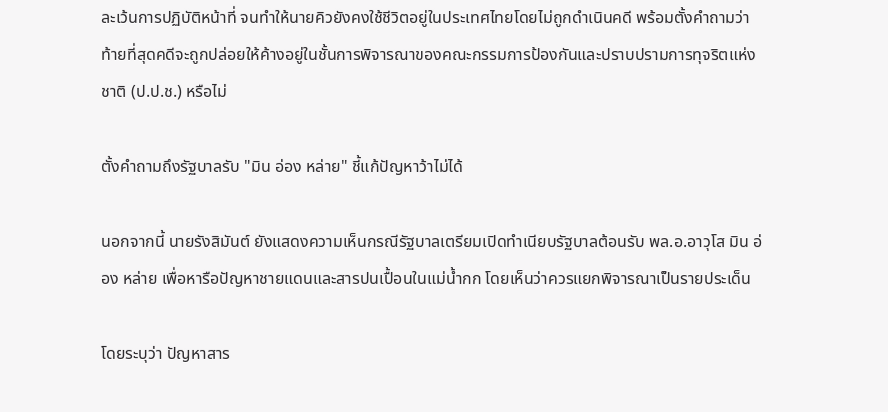ละเว้นการปฏิบัติหน้าที่ จนทำให้นายคิวยังคงใช้ชีวิตอยู่ในประเทศไทยโดยไม่ถูกดำเนินคดี พร้อมตั้งคำถามว่าท้ายที่สุดคดีจะถูกปล่อยให้ค้างอยู่ในชั้นการพิจารณาของคณะกรรมการป้องกันและปราบปรามการทุจริตแห่งชาติ (ป.ป.ช.) หรือไม่

ตั้งคำถามถึงรัฐบาลรับ "มิน อ่อง หล่าย" ชี้แก้ปัญหาว้าไม่ได้

นอกจากนี้ นายรังสิมันต์ ยังแสดงความเห็นกรณีรัฐบาลเตรียมเปิดทำเนียบรัฐบาลต้อนรับ พล.อ.อาวุโส มิน อ่อง หล่าย เพื่อหารือปัญหาชายแดนและสารปนเปื้อนในแม่น้ำกก โดยเห็นว่าควรแยกพิจารณาเป็นรายประเด็น

โดยระบุว่า ปัญหาสาร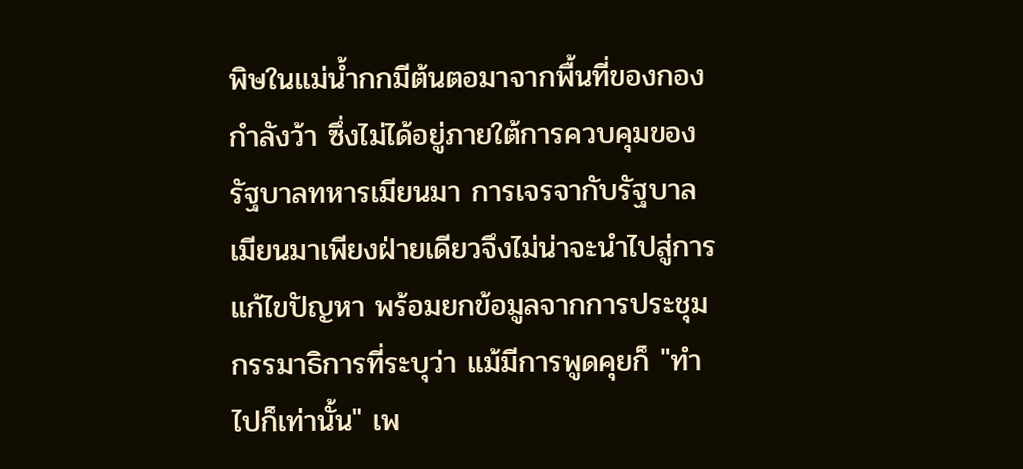พิษในแม่น้ำกกมีต้นตอมาจากพื้นที่ของกองกำลังว้า ซึ่งไม่ได้อยู่ภายใต้การควบคุมของรัฐบาลทหารเมียนมา การเจรจากับรัฐบาลเมียนมาเพียงฝ่ายเดียวจึงไม่น่าจะนำไปสู่การแก้ไขปัญหา พร้อมยกข้อมูลจากการประชุมกรรมาธิการที่ระบุว่า แม้มีการพูดคุยก็ "ทำไปก็เท่านั้น" เพ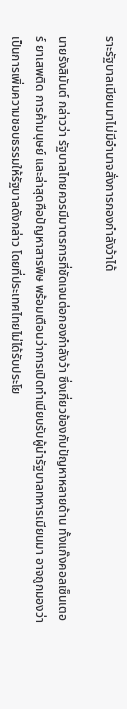ราะรัฐบาลเมียนมาไม่มีอำนาจสั่งการกองกำลังว้าได้

นายรังสิมันต์ กล่าวว่า รัฐบาลไทยควรมีมาตรการที่ชัดเจนต่อกองกำลังว้า ซึ่งเกี่ยวข้องกับปัญหาหลายด้าน ทั้งแก๊งคอลเซ็นเตอร์ ยาเสพติด การค้ามนุษย์ และล่าสุดคือปัญหาสารพิษ พร้อมเตือนว่าการเปิดทำเนียบรับผู้นำรัฐบาลทหารเมียนมา อาจถูกมองว่าเป็นการเพิ่มความชอบธรรมให้รัฐบาลดังกล่าว โดยที่ประเทศไทยไม่ได้รับประโย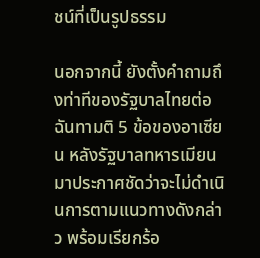ชน์ที่เป็นรูปธรรม

นอกจากนี้ ยังตั้งคำถามถึงท่าทีของรัฐบาลไทยต่อฉันทามติ 5 ข้อของอาเซียน หลังรัฐบาลทหารเมียนมาประกาศชัดว่าจะไม่ดำเนินการตามแนวทางดังกล่าว พร้อมเรียกร้อ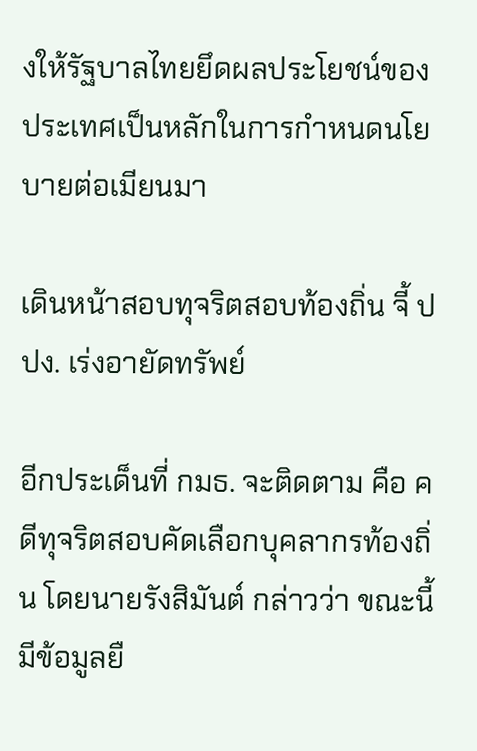งให้รัฐบาลไทยยึดผลประโยชน์ของประเทศเป็นหลักในการกำหนดนโยบายต่อเมียนมา

เดินหน้าสอบทุจริตสอบท้องถิ่น จี้ ปปง. เร่งอายัดทรัพย์

อีกประเด็นที่ กมธ. จะติดตาม คือ คดีทุจริตสอบคัดเลือกบุคลากรท้องถิ่น โดยนายรังสิมันต์ กล่าวว่า ขณะนี้มีข้อมูลยื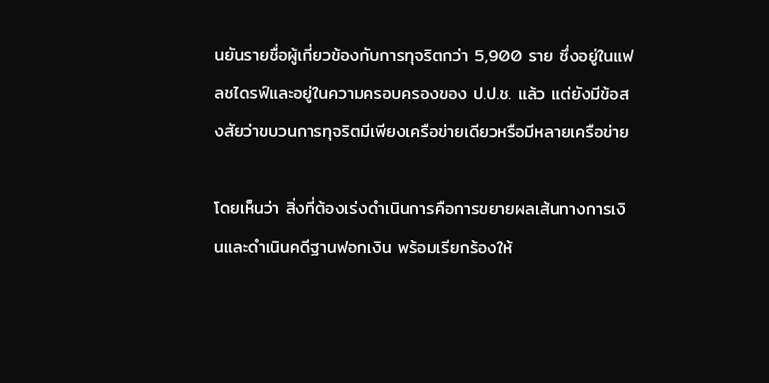นยันรายชื่อผู้เกี่ยวข้องกับการทุจริตกว่า 5,900 ราย ซึ่งอยู่ในแฟลชไดรฟ์และอยู่ในความครอบครองของ ป.ป.ช. แล้ว แต่ยังมีข้อสงสัยว่าขบวนการทุจริตมีเพียงเครือข่ายเดียวหรือมีหลายเครือข่าย

โดยเห็นว่า สิ่งที่ต้องเร่งดำเนินการคือการขยายผลเส้นทางการเงินและดำเนินคดีฐานฟอกเงิน พร้อมเรียกร้องให้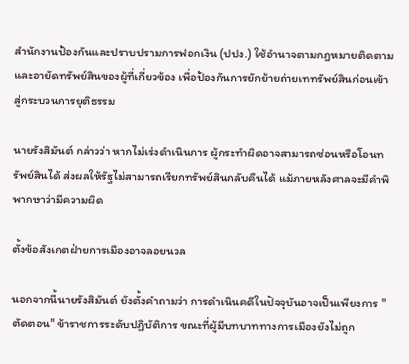สำนักงานป้องกันและปราบปรามการฟอกเงิน (ปปง.) ใช้อำนาจตามกฎหมายติดตามและอายัดทรัพย์สินของผู้ที่เกี่ยวข้อง เพื่อป้องกันการยักย้ายถ่ายเททรัพย์สินก่อนเข้าสู่กระบวนการยุติธรรม

นายรังสิมันต์ กล่าวว่า หากไม่เร่งดำเนินการ ผู้กระทำผิดอาจสามารถซ่อนหรือโอนทรัพย์สินได้ ส่งผลให้รัฐไม่สามารถเรียกทรัพย์สินกลับคืนได้ แม้ภายหลังศาลจะมีคำพิพากษาว่ามีความผิด

ตั้งข้อสังเกตฝ่ายการเมืองอาจลอยนวล

นอกจากนี้นายรังสิมันต์ ยังตั้งคำถามว่า การดำเนินคดีในปัจจุบันอาจเป็นเพียงการ "ตัดตอน" ข้าราชการระดับปฏิบัติการ ขณะที่ผู้มีบทบาททางการเมืองยังไม่ถูก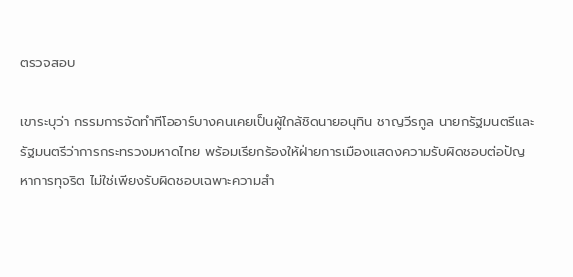ตรวจสอบ

เขาระบุว่า กรรมการจัดทำทีโออาร์บางคนเคยเป็นผู้ใกล้ชิดนายอนุทิน ชาญวีรกูล นายกรัฐมนตรีและรัฐมนตรีว่าการกระทรวงมหาดไทย พร้อมเรียกร้องให้ฝ่ายการเมืองแสดงความรับผิดชอบต่อปัญหาการทุจริต ไม่ใช่เพียงรับผิดชอบเฉพาะความสำ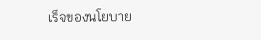เร็จของนโยบาย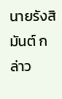นายรังสิมันต์ กล่าว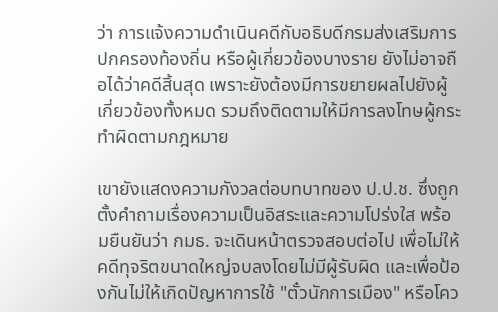ว่า การแจ้งความดำเนินคดีกับอธิบดีกรมส่งเสริมการปกครองท้องถิ่น หรือผู้เกี่ยวข้องบางราย ยังไม่อาจถือได้ว่าคดีสิ้นสุด เพราะยังต้องมีการขยายผลไปยังผู้เกี่ยวข้องทั้งหมด รวมถึงติดตามให้มีการลงโทษผู้กระทำผิดตามกฎหมาย

เขายังแสดงความกังวลต่อบทบาทของ ป.ป.ช. ซึ่งถูกตั้งคำถามเรื่องความเป็นอิสระและความโปร่งใส พร้อมยืนยันว่า กมธ. จะเดินหน้าตรวจสอบต่อไป เพื่อไม่ให้คดีทุจริตขนาดใหญ่จบลงโดยไม่มีผู้รับผิด และเพื่อป้องกันไม่ให้เกิดปัญหาการใช้ "ตั๋วนักการเมือง" หรือโคว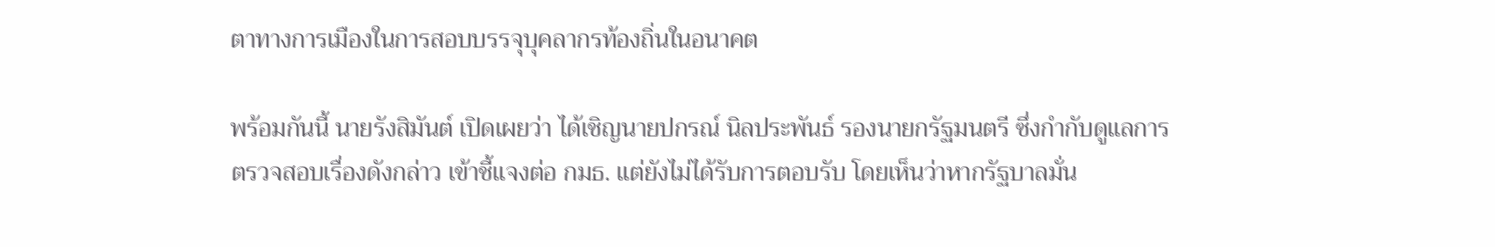ตาทางการเมืองในการสอบบรรจุบุคลากรท้องถิ่นในอนาคต

พร้อมกันนี้ นายรังสิมันต์ เปิดเผยว่า ได้เชิญนายปกรณ์ นิลประพันธ์ รองนายกรัฐมนตรี ซึ่งกำกับดูแลการตรวจสอบเรื่องดังกล่าว เข้าชี้แจงต่อ กมธ. แต่ยังไม่ได้รับการตอบรับ โดยเห็นว่าหากรัฐบาลมั่น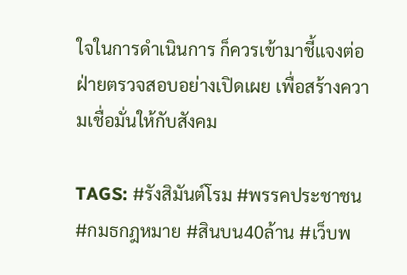ใจในการดำเนินการ ก็ควรเข้ามาชี้แจงต่อฝ่ายตรวจสอบอย่างเปิดเผย เพื่อสร้างความเชื่อมั่นให้กับสังคม

TAGS: #รังสิมันต์โรม #พรรคประชาชน #กมธกฎหมาย #สินบน40ล้าน #เว็บพ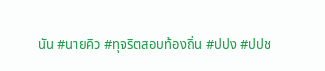นัน #นายคิว #ทุจริตสอบท้องถิ่น #ปปง #ปปช